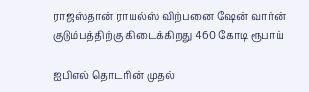ராஜஸ்தான் ராயல்ஸ் விற்பனை ஷேன் வார்ன் குடும்பத்திற்கு கிடைக்கிறது 460 கோடி ரூபாய்

ஐபிஎல் தொடரின் முதல்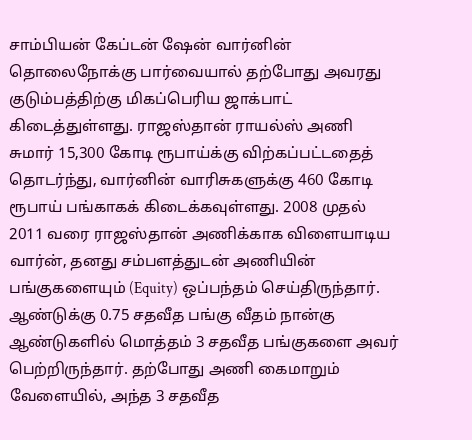சாம்பியன் கேப்டன் ஷேன் வார்னின் தொலைநோக்கு பார்வையால் தற்போது அவரது குடும்பத்திற்கு மிகப்பெரிய ஜாக்பாட் கிடைத்துள்ளது. ராஜஸ்தான் ராயல்ஸ் அணி சுமார் 15,300 கோடி ரூபாய்க்கு விற்கப்பட்டதைத் தொடர்ந்து, வார்னின் வாரிசுகளுக்கு 460 கோடி ரூபாய் பங்காகக் கிடைக்கவுள்ளது. 2008 முதல் 2011 வரை ராஜஸ்தான் அணிக்காக விளையாடிய வார்ன், தனது சம்பளத்துடன் அணியின் பங்குகளையும் (Equity) ஒப்பந்தம் செய்திருந்தார். ஆண்டுக்கு 0.75 சதவீத பங்கு வீதம் நான்கு ஆண்டுகளில் மொத்தம் 3 சதவீத பங்குகளை அவர் பெற்றிருந்தார். தற்போது அணி கைமாறும் வேளையில், அந்த 3 சதவீத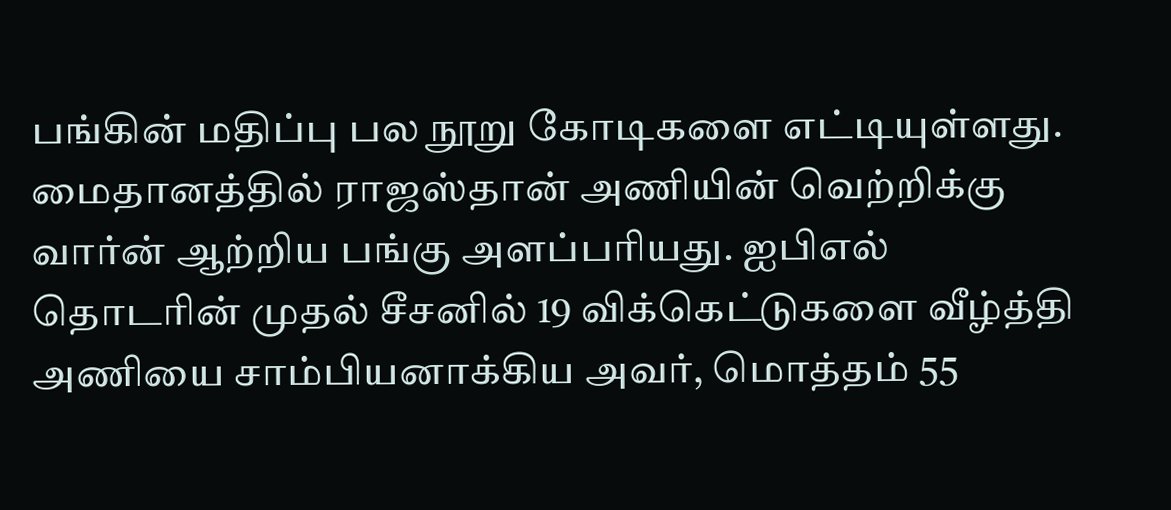பங்கின் மதிப்பு பல நூறு கோடிகளை எட்டியுள்ளது.
மைதானத்தில் ராஜஸ்தான் அணியின் வெற்றிக்கு வார்ன் ஆற்றிய பங்கு அளப்பரியது. ஐபிஎல் தொடரின் முதல் சீசனில் 19 விக்கெட்டுகளை வீழ்த்தி அணியை சாம்பியனாக்கிய அவர், மொத்தம் 55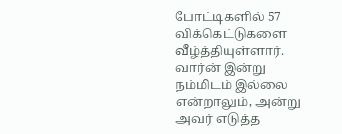போட்டிகளில் 57 விக்கெட்டுகளை வீழ்த்தியுள்ளார். வார்ன் இன்று நம்மிடம் இல்லை என்றாலும், அன்று அவர் எடுத்த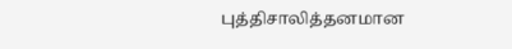புத்திசாலித்தனமான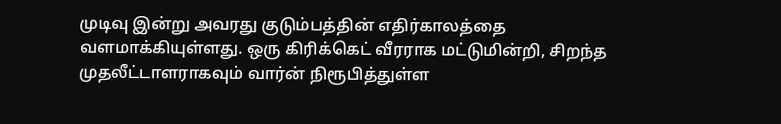முடிவு இன்று அவரது குடும்பத்தின் எதிர்காலத்தை வளமாக்கியுள்ளது. ஒரு கிரிக்கெட் வீரராக மட்டுமின்றி, சிறந்த முதலீட்டாளராகவும் வார்ன் நிரூபித்துள்ள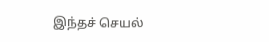இந்தச் செயல்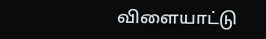விளையாட்டு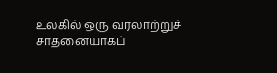உலகில் ஒரு வரலாற்றுச் சாதனையாகப்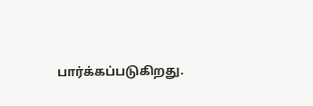பார்க்கப்படுகிறது.